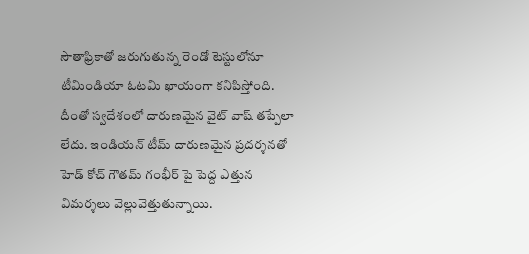సౌతాఫ్రికాతో జరుగుతున్న రెండో టెస్టులోనూ టీమిండియా ఓటమి ఖాయంగా కనిపిస్తోంది. దీంతో స్వదేశంలో దారుణమైన వైట్ వాష్ తప్పేలా లేదు. ఇండియన్ టీమ్ దారుణమైన ప్రదర్శనతో హెడ్ కోచ్ గౌతమ్ గంభీర్ పై పెద్ద ఎత్తున విమర్శలు వెల్లువెత్తుతున్నాయి.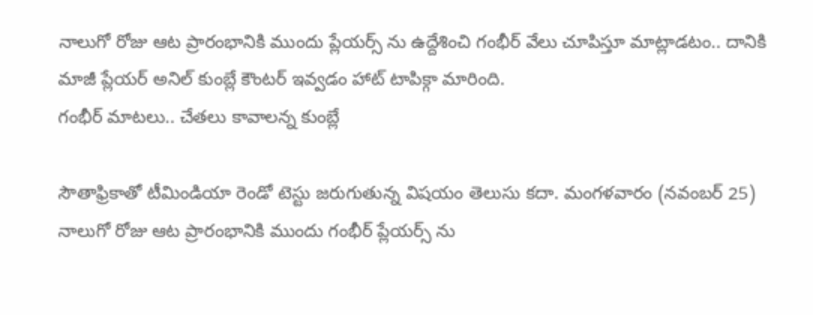నాలుగో రోజు ఆట ప్రారంభానికి ముందు ప్లేయర్స్ ను ఉద్దేశించి గంభీర్ వేలు చూపిస్తూ మాట్లాడటం.. దానికి మాజీ ప్లేయర్ అనిల్ కుంబ్లే కౌంటర్ ఇవ్వడం హాట్ టాపిక్గా మారింది.
గంభీర్ మాటలు.. చేతలు కావాలన్న కుంబ్లే

సౌతాఫ్రికాతో టీమిండియా రెండో టెస్టు జరుగుతున్న విషయం తెలుసు కదా. మంగళవారం (నవంబర్ 25) నాలుగో రోజు ఆట ప్రారంభానికి ముందు గంభీర్ ప్లేయర్స్ ను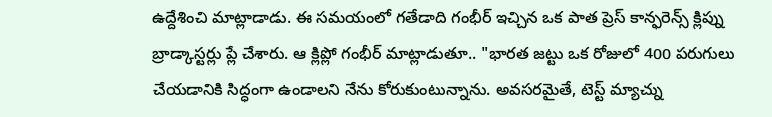ఉద్దేశించి మాట్లాడాడు. ఈ సమయంలో గతేడాది గంభీర్ ఇచ్చిన ఒక పాత ప్రెస్ కాన్ఫరెన్స్ క్లిప్ను బ్రాడ్కాస్టర్లు ప్లే చేశారు. ఆ క్లిప్లో గంభీర్ మాట్లాడుతూ.. "భారత జట్టు ఒక రోజులో 400 పరుగులు చేయడానికి సిద్ధంగా ఉండాలని నేను కోరుకుంటున్నాను. అవసరమైతే, టెస్ట్ మ్యాచ్ను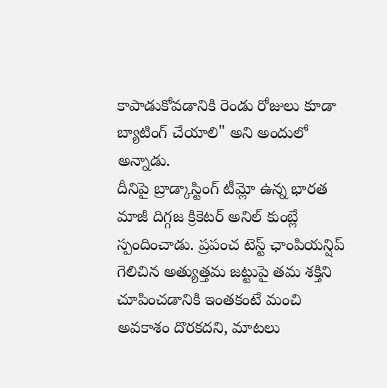కాపాడుకోవడానికి రెండు రోజులు కూడా బ్యాటింగ్ చేయాలి" అని అందులో అన్నాడు.
దీనిపై బ్రాడ్కాస్టింగ్ టీమ్లో ఉన్న భారత మాజీ దిగ్గజ క్రికెటర్ అనిల్ కుంబ్లే స్పందించాడు. ప్రపంచ టెస్ట్ ఛాంపియన్షిప్ గెలిచిన అత్యుత్తమ జట్టుపై తమ శక్తిని చూపించడానికి ఇంతకంటే మంచి అవకాశం దొరకదని, మాటలు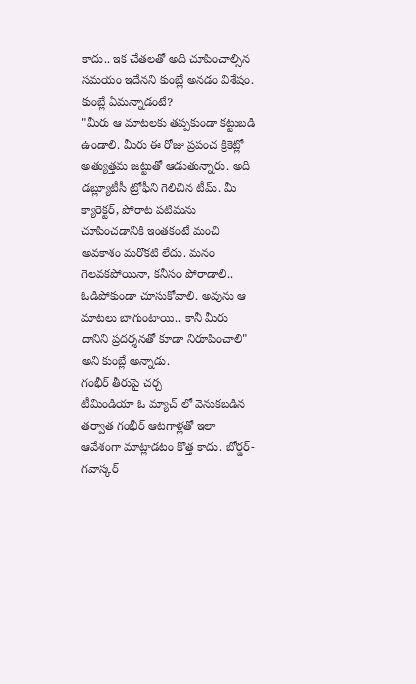కాదు.. ఇక చేతలతో అది చూపించాల్సిన సమయం ఇదేనని కుంబ్లే అనడం విశేషం.
కుంబ్లే ఏమన్నాడంటే?
"మీరు ఆ మాటలకు తప్పకుండా కట్టుబడి ఉండాలి. మీరు ఈ రోజు ప్రపంచ క్రికెట్లో అత్యుత్తమ జట్టుతో ఆడుతున్నారు. అది డబ్ల్యూటీసీ ట్రోఫీని గెలిచిన టీమ్. మీ క్యారెక్టర్, పోరాట పటిమను చూపించడానికి ఇంతకంటే మంచి అవకాశం మరొకటి లేదు. మనం గెలవకపోయినా, కనీసం పోరాడాలి.. ఓడిపోకుండా చూసుకోవాలి. అవును ఆ మాటలు బాగుంటాయి.. కానీ మీరు దానిని ప్రదర్శనతో కూడా నిరూపించాలి" అని కుంబ్లే అన్నాడు.
గంభీర్ తీరుపై చర్చ
టీమిండియా ఓ మ్యాచ్ లో వెనుకబడిన తర్వాత గంభీర్ ఆటగాళ్లతో ఇలా ఆవేశంగా మాట్లాడటం కొత్త కాదు. బోర్డర్-గవాస్కర్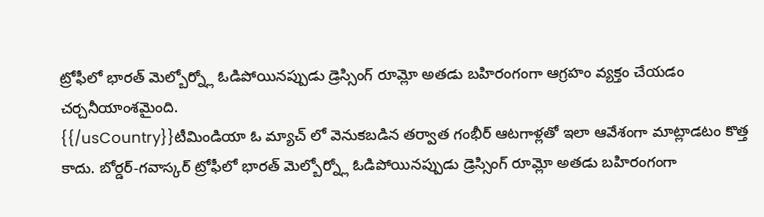ట్రోఫీలో భారత్ మెల్బోర్న్లో ఓడిపోయినప్పుడు డ్రెస్సింగ్ రూమ్లో అతడు బహిరంగంగా ఆగ్రహం వ్యక్తం చేయడం చర్చనీయాంశమైంది.
{{/usCountry}}టీమిండియా ఓ మ్యాచ్ లో వెనుకబడిన తర్వాత గంభీర్ ఆటగాళ్లతో ఇలా ఆవేశంగా మాట్లాడటం కొత్త కాదు. బోర్డర్-గవాస్కర్ ట్రోఫీలో భారత్ మెల్బోర్న్లో ఓడిపోయినప్పుడు డ్రెస్సింగ్ రూమ్లో అతడు బహిరంగంగా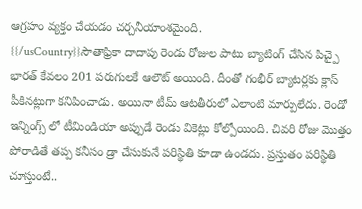ఆగ్రహం వ్యక్తం చేయడం చర్చనీయాంశమైంది.
{{/usCountry}}సౌతాఫ్రికా దాదాపు రెండు రోజుల పాటు బ్యాటింగ్ చేసిన పిచ్పై భారత్ కేవలం 201 పరుగులకే ఆలౌట్ అయింది. దీంతో గంభీర్ బ్యాటర్లకు క్లాస్ పీకినట్లుగా కనిపించాడు. అయినా టీమ్ ఆటతీరులో ఎలాంటి మార్పులేదు. రెండో ఇన్నింగ్స్ లో టీమిండియా అప్పుడే రెండు వికెట్లు కోల్పోయింది. చివరి రోజు మొత్తం పోరాడితే తప్ప కనీసం డ్రా చేసుకునే పరిస్థితి కూడా ఉండదు. ప్రస్తుతం పరిస్థితి చూస్తుంటే..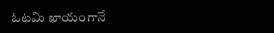ఓటమి ఖాయంగానే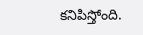కనిపిస్తోంది.